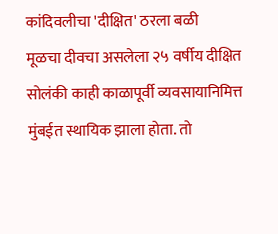कांदिवलीचा 'दीक्षित' ठरला बळी
मूळचा दीवचा असलेला २५ वर्षीय दीक्षित सोलंकी काही काळापूर्वी व्यवसायानिमित्त मुंबईत स्थायिक झाला होता. तो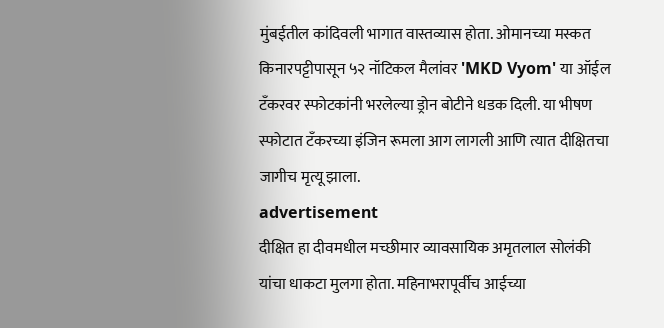मुंबईतील कांदिवली भागात वास्तव्यास होता. ओमानच्या मस्कत किनारपट्टीपासून ५२ नॉटिकल मैलांवर 'MKD Vyom' या ऑईल टँकरवर स्फोटकांनी भरलेल्या ड्रोन बोटीने धडक दिली. या भीषण स्फोटात टँकरच्या इंजिन रूमला आग लागली आणि त्यात दीक्षितचा जागीच मृत्यू झाला.
advertisement
दीक्षित हा दीवमधील मच्छीमार व्यावसायिक अमृतलाल सोलंकी यांचा धाकटा मुलगा होता. महिनाभरापूर्वीच आईच्या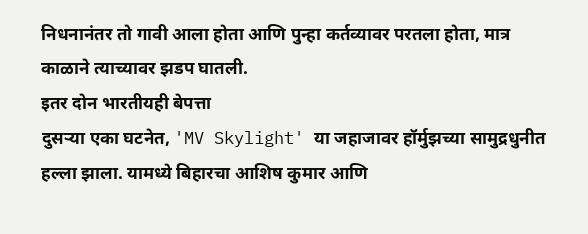निधनानंतर तो गावी आला होता आणि पुन्हा कर्तव्यावर परतला होता, मात्र काळाने त्याच्यावर झडप घातली.
इतर दोन भारतीयही बेपत्ता
दुसऱ्या एका घटनेत, 'MV Skylight' या जहाजावर हॉर्मुझच्या सामुद्रधुनीत हल्ला झाला. यामध्ये बिहारचा आशिष कुमार आणि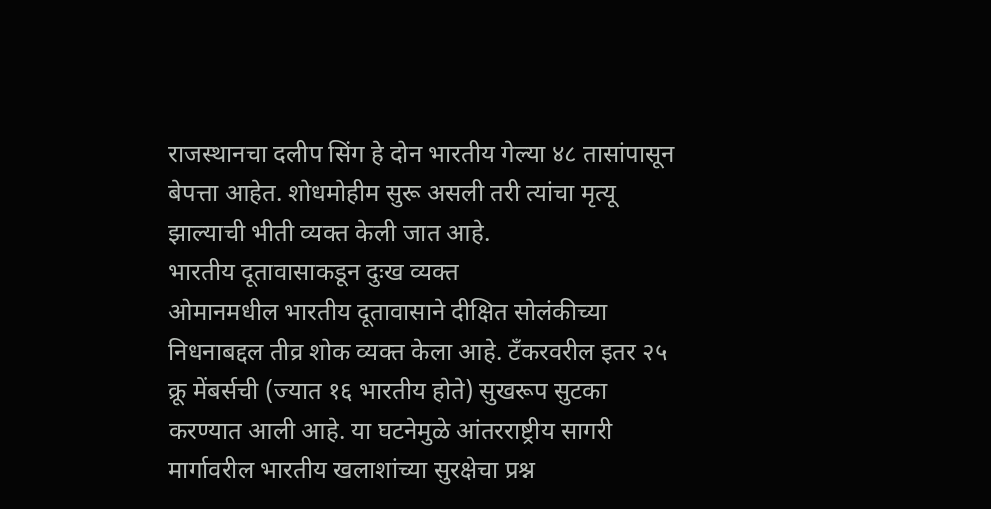राजस्थानचा दलीप सिंग हे दोन भारतीय गेल्या ४८ तासांपासून बेपत्ता आहेत. शोधमोहीम सुरू असली तरी त्यांचा मृत्यू झाल्याची भीती व्यक्त केली जात आहे.
भारतीय दूतावासाकडून दुःख व्यक्त
ओमानमधील भारतीय दूतावासाने दीक्षित सोलंकीच्या निधनाबद्दल तीव्र शोक व्यक्त केला आहे. टँकरवरील इतर २५ क्रू मेंबर्सची (ज्यात १६ भारतीय होते) सुखरूप सुटका करण्यात आली आहे. या घटनेमुळे आंतरराष्ट्रीय सागरी मार्गावरील भारतीय खलाशांच्या सुरक्षेचा प्रश्न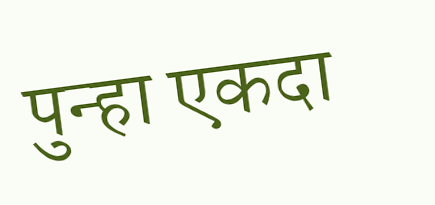पुन्हा एकदा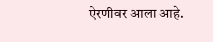ऐरणीवर आला आहे.